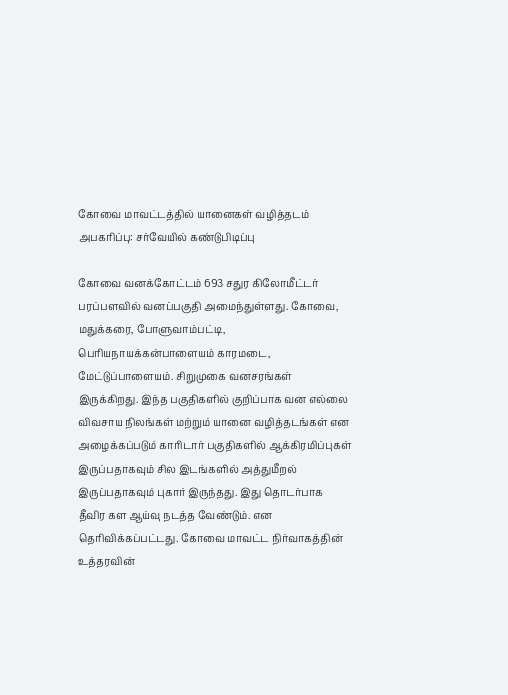கோவை மாவட்டத்தில் யானைகள் வழித்தடம் அபகரிப்பு: சர்வேயில் கண்டுபிடிப்பு

கோவை வனக்கோட்டம் 693 சதுர கிலோமீட்டர் பரப்பளவில் வனப்பகுதி அமைந்துள்ளது. கோவை, மதுக்கரை, போளுவாம்பட்டி, பெரியநாயக்கன்பாளையம் காரமடை, மேட்டுப்பாளையம். சிறுமுகை வனசரங்கள் இருக்கிறது. இந்த பகுதிகளில் குறிப்பாக வன எல்லை விவசாய நிலங்கள் மற்றும் யானை வழித்தடங்கள் என அழைக்கப்படும் காரிடார் பகுதிகளில் ஆக்கிரமிப்புகள் இருப்பதாகவும் சில இடங்களில் அத்துமீறல் இருப்பதாகவும் புகார் இருந்தது. இது தொடர்பாக தீவிர கள ஆய்வு நடத்த வேண்டும். என தெரிவிக்கப்பட்டது. கோவை மாவட்ட நிர்வாகத்தின் உத்தரவின்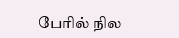பேரில் நில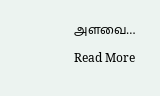அளவை…

Read More